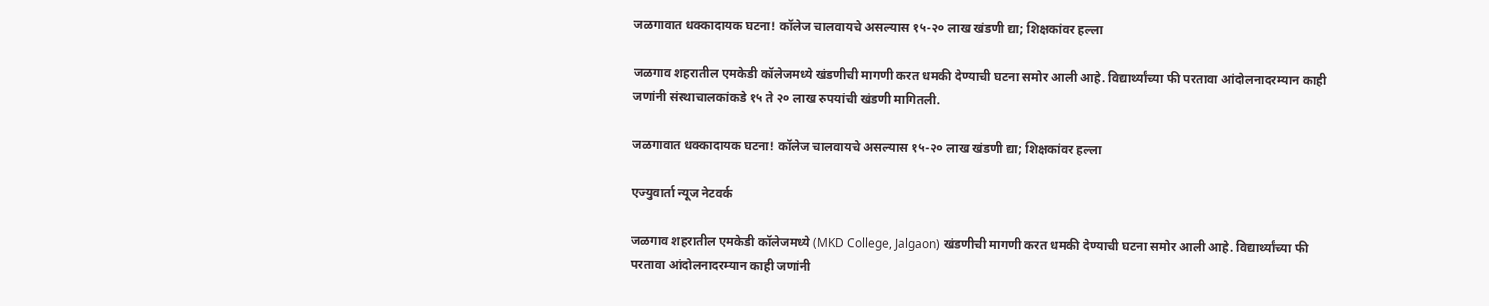जळगावात धक्कादायक घटना! कॉलेज चालवायचे असल्यास १५-२० लाख खंडणी द्या; शिक्षकांवर हल्ला

जळगाव शहरातील एमकेडी कॉलेजमध्ये खंडणीची मागणी करत धमकी देण्याची घटना समोर आली आहे. विद्यार्थ्यांच्या फी परतावा आंदोलनादरम्यान काही जणांनी संस्थाचालकांकडे १५ ते २० लाख रुपयांची खंडणी मागितली.

जळगावात धक्कादायक घटना! कॉलेज चालवायचे असल्यास १५-२० लाख खंडणी द्या; शिक्षकांवर हल्ला

एज्युवार्ता न्यूज नेटवर्क

जळगाव शहरातील एमकेडी कॉलेजमध्ये (MKD College, Jalgaon) खंडणीची मागणी करत धमकी देण्याची घटना समोर आली आहे. विद्यार्थ्यांच्या फी परतावा आंदोलनादरम्यान काही जणांनी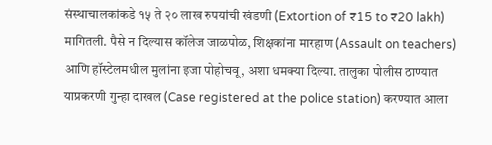संस्थाचालकांकडे १५ ते २० लाख रुपयांची खंडणी (Extortion of ₹15 to ₹20 lakh) मागितली. पैसे न दिल्यास कॉलेज जाळपोळ, शिक्षकांना मारहाण (Assault on teachers) आणि हॉस्टेलमधील मुलांना इजा पोहोचवू, अशा धमक्या दिल्या. तालुका पोलीस ठाण्यात याप्रकरणी गुन्हा दाखल (Case registered at the police station) करण्यात आला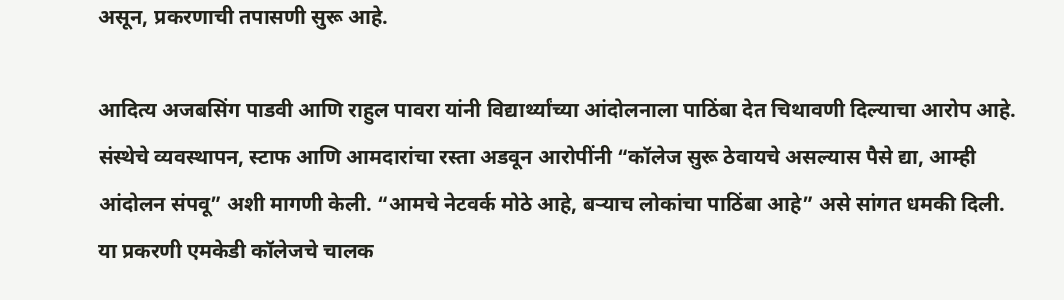असून, प्रकरणाची तपासणी सुरू आहे.

आदित्य अजबसिंग पाडवी आणि राहुल पावरा यांनी विद्यार्थ्यांच्या आंदोलनाला पाठिंबा देत चिथावणी दिल्याचा आरोप आहे. संस्थेचे व्यवस्थापन, स्टाफ आणि आमदारांचा रस्ता अडवून आरोपींनी “कॉलेज सुरू ठेवायचे असल्यास पैसे द्या, आम्ही आंदोलन संपवू” अशी मागणी केली. “आमचे नेटवर्क मोठे आहे, बऱ्याच लोकांचा पाठिंबा आहे” असे सांगत धमकी दिली. या प्रकरणी एमकेडी कॉलेजचे चालक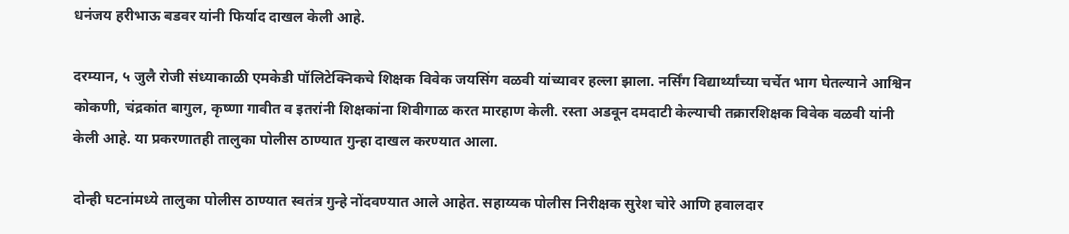धनंजय हरीभाऊ बडवर यांनी फिर्याद दाखल केली आहे.

दरम्यान, ५ जुलै रोजी संध्याकाळी एमकेडी पॉलिटेक्निकचे शिक्षक विवेक जयसिंग वळवी यांच्यावर हल्ला झाला. नर्सिंग विद्यार्थ्यांच्या चर्चेत भाग घेतल्याने आश्विन कोकणी, चंद्रकांत बागुल, कृष्णा गावीत व इतरांनी शिक्षकांना शिवीगाळ करत मारहाण केली. रस्ता अडवून दमदाटी केल्याची तक्रारशिक्षक विवेक वळवी यांनी केली आहे. या प्रकरणातही तालुका पोलीस ठाण्यात गुन्हा दाखल करण्यात आला.

दोन्ही घटनांमध्ये तालुका पोलीस ठाण्यात स्वतंत्र गुन्हे नोंदवण्यात आले आहेत. सहाय्यक पोलीस निरीक्षक सुरेश चोरे आणि हवालदार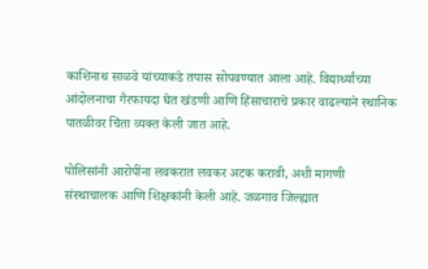काशिनाथ साळवे यांच्याकडे तपास सोपवण्यात आला आहे. विद्यार्थ्यांच्या आंदोलनाचा गैरफायदा घेत खंडणी आणि हिंसाचाराचे प्रकार वाढल्याने स्थानिक पातळीवर चिंता व्यक्त केली जात आहे.

पोलिसांनी आरोपींना लवकरात लवकर अटक करावी, अशी मागणी संस्थाचालक आणि शिक्षकांनी केली आहे. जळगाव जिल्ह्यात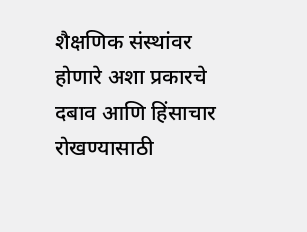शैक्षणिक संस्थांवर होणारे अशा प्रकारचे दबाव आणि हिंसाचार रोखण्यासाठी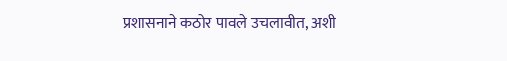प्रशासनाने कठोर पावले उचलावीत, अशी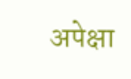अपेक्षा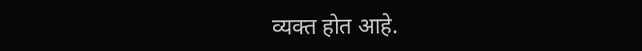व्यक्त होत आहे.